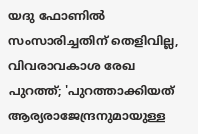യദു ഫോണില്‍ സംസാരിച്ചതിന് തെളിവില്ല, വിവരാവകാശ രേഖ പുറത്ത്; 'പുറത്താക്കിയത് ആര്യരാജേന്ദ്രനുമായുള്ള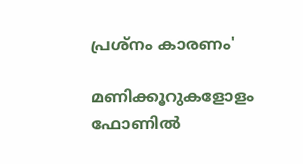പ്രശ്നം കാരണം'

മണിക്കൂറുകളോളം ഫോണില്‍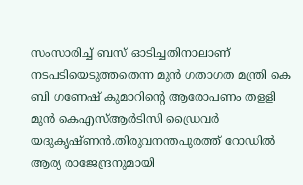സംസാരിച്ച്‌ ബസ് ഓടിച്ചതിനാലാണ് നടപടിയെടുത്തതെന്ന മുൻ ഗതാഗത മന്ത്രി കെ ബി ഗണേഷ് കുമാറിന്‍റെ ആരോപണം തളളി മുൻ കെഎസ്‌ആർടിസി ഡ്രൈവർ യദുകൃഷ്ണൻ.തിരുവനന്തപുരത്ത് റോഡില്‍ ആര്യ രാജേന്ദ്രനുമായി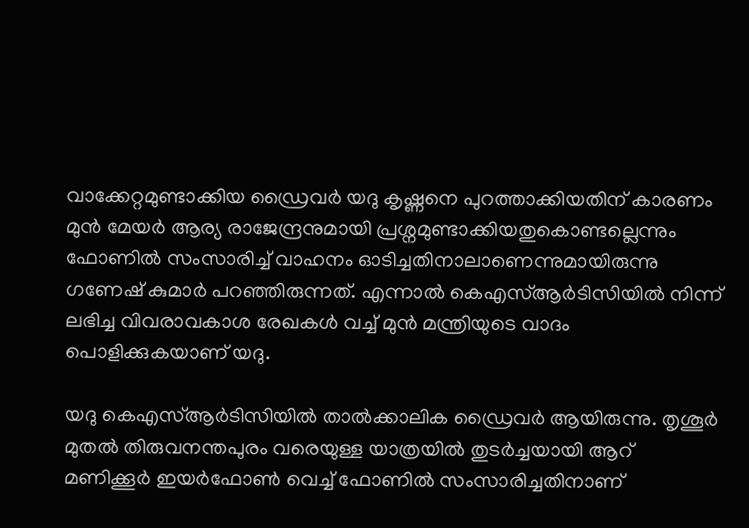വാക്കേറ്റമുണ്ടാക്കിയ ഡ്രൈവർ യദു കൃഷ്ണനെ പുറത്താക്കിയതിന് കാരണം മുൻ മേയർ ആര്യ രാജേന്ദ്രനുമായി പ്രശ്നമുണ്ടാക്കിയതുകൊണ്ടല്ലെന്നും ഫോണില്‍ സംസാരിച്ച്‌ വാഹനം ഓടിച്ചതിനാലാണെന്നുമായിരുന്നു ഗണേഷ് കുമാർ പറഞ്ഞിരുന്നത്. എന്നാല്‍ കെഎസ്‌ആർടിസിയില്‍ നിന്ന് ലഭിച്ച വിവരാവകാശ രേഖകള്‍ വച്ച്‌ മുൻ മന്ത്രിയുടെ വാദം പൊളിക്കുകയാണ് യദു.

യദു കെഎസ്‌ആർടിസിയില്‍ താല്‍ക്കാലിക ഡ്രൈവർ ആയിരുന്നു. തൃശൂർ മുതല്‍ തിരുവനന്തപുരം വരെയുള്ള യാത്രയില്‍ തുടർച്ചയായി ആറ് മണിക്കൂർ ഇയർഫോണ്‍ വെച്ച്‌ ഫോണില്‍ സംസാരിച്ചതിനാണ്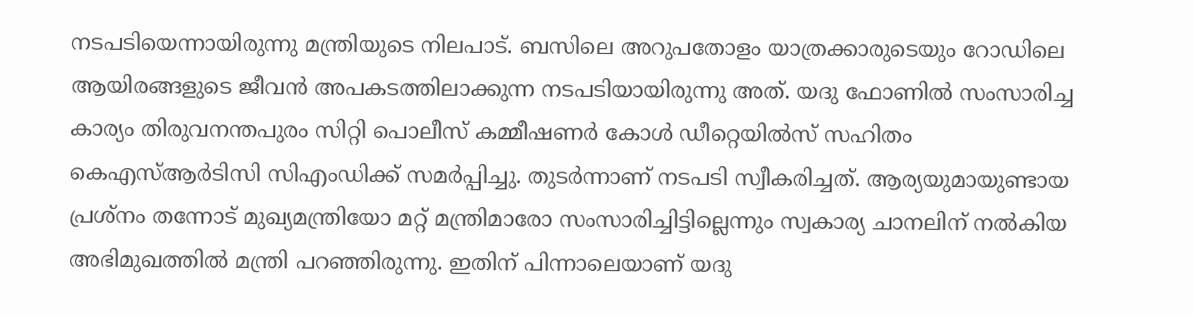നടപടിയെന്നായിരുന്നു മന്ത്രിയുടെ നിലപാട്. ബസിലെ അറുപതോളം യാത്രക്കാരുടെയും റോഡിലെ ആയിരങ്ങളുടെ ജീവൻ അപകടത്തിലാക്കുന്ന നടപടിയായിരുന്നു അത്. യദു ഫോണില്‍ സംസാരിച്ച കാര്യം തിരുവനന്തപുരം സിറ്റി പൊലീസ് കമ്മീഷണർ കോള്‍ ഡീറ്റെയില്‍സ് സഹിതം കെഎസ്‌ആർടിസി സിഎംഡിക്ക് സമർപ്പിച്ചു. തുടർന്നാണ് നടപടി സ്വീകരിച്ചത്. ആര്യയുമായുണ്ടായ പ്രശ്‌നം തന്നോട് മുഖ്യമന്ത്രിയോ മറ്റ് മന്ത്രിമാരോ സംസാരിച്ചിട്ടില്ലെന്നും സ്വകാര്യ ചാനലിന് നല്‍കിയ അഭിമുഖത്തില്‍ മന്ത്രി പറഞ്ഞിരുന്നു. ഇതിന് പിന്നാലെയാണ് യദു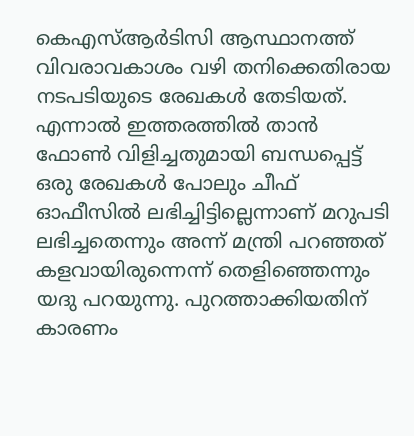കെഎസ്‌ആർടിസി ആസ്ഥാനത്ത് വിവരാവകാശം വഴി തനിക്കെതിരായ നടപടിയുടെ രേഖകള്‍ തേടിയത്. എന്നാല്‍ ഇത്തരത്തില്‍ താൻ ഫോണ്‍ വിളിച്ചതുമായി ബന്ധപ്പെട്ട് ഒരു രേഖകള്‍ പോലും ചീഫ് ഓഫീസില്‍ ലഭിച്ചിട്ടില്ലെന്നാണ് മറുപടി ലഭിച്ചതെന്നും അന്ന് മന്ത്രി പറഞ്ഞത് കളവായിരുന്നെന്ന് തെളിഞ്ഞെന്നും യദു പറയുന്നു. പുറത്താക്കിയതിന് കാരണം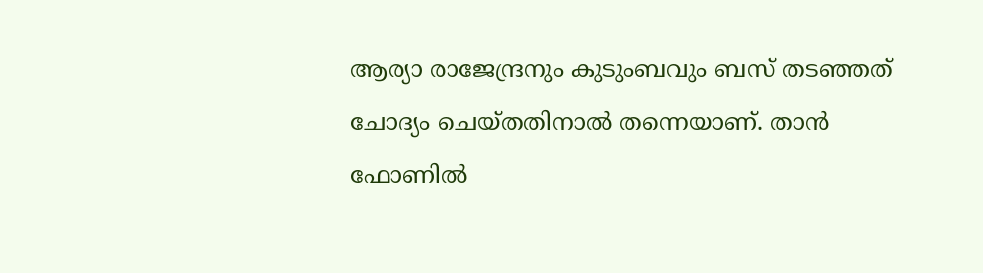ആര്യാ രാജേന്ദ്രനും കുടുംബവും ബസ് തടഞ്ഞത് ചോദ്യം ചെയ്തതിനാല്‍ തന്നെയാണ്. താൻ ഫോണില്‍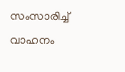സംസാരിച്ച്‌ വാഹനം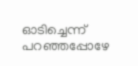ഓടിച്ചെന്ന് പറഞ്ഞപ്പോഴേ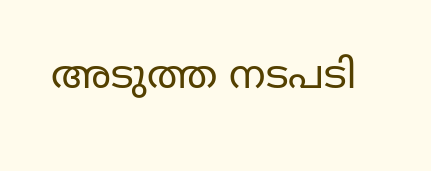അടുത്ത നടപടി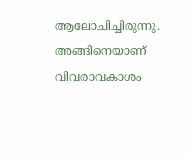ആലോചിച്ചിരുന്നു. അങ്ങിനെയാണ് വിവരാവകാശം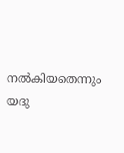നല്‍കിയതെന്നും യദു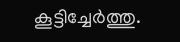കൂട്ടിച്ചേർത്തു.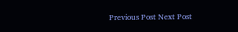Previous Post Next Post